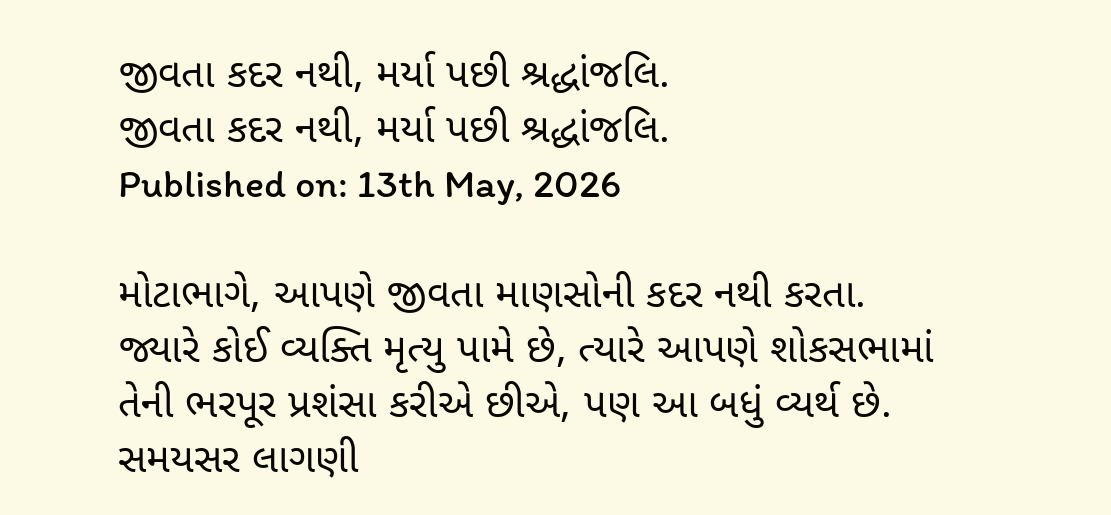જીવતા કદર નથી, મર્યા પછી શ્રદ્ધાંજલિ.
જીવતા કદર નથી, મર્યા પછી શ્રદ્ધાંજલિ.
Published on: 13th May, 2026

મોટાભાગે, આપણે જીવતા માણસોની કદર નથી કરતા. જ્યારે કોઈ વ્યક્તિ મૃત્યુ પામે છે, ત્યારે આપણે શોકસભામાં તેની ભરપૂર પ્રશંસા કરીએ છીએ, પણ આ બધું વ્યર્થ છે. સમયસર લાગણી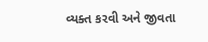વ્યક્ત કરવી અને જીવતા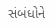સંબંધોને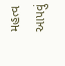મહત્વ આપવું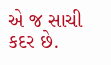એ જ સાચી કદર છે.